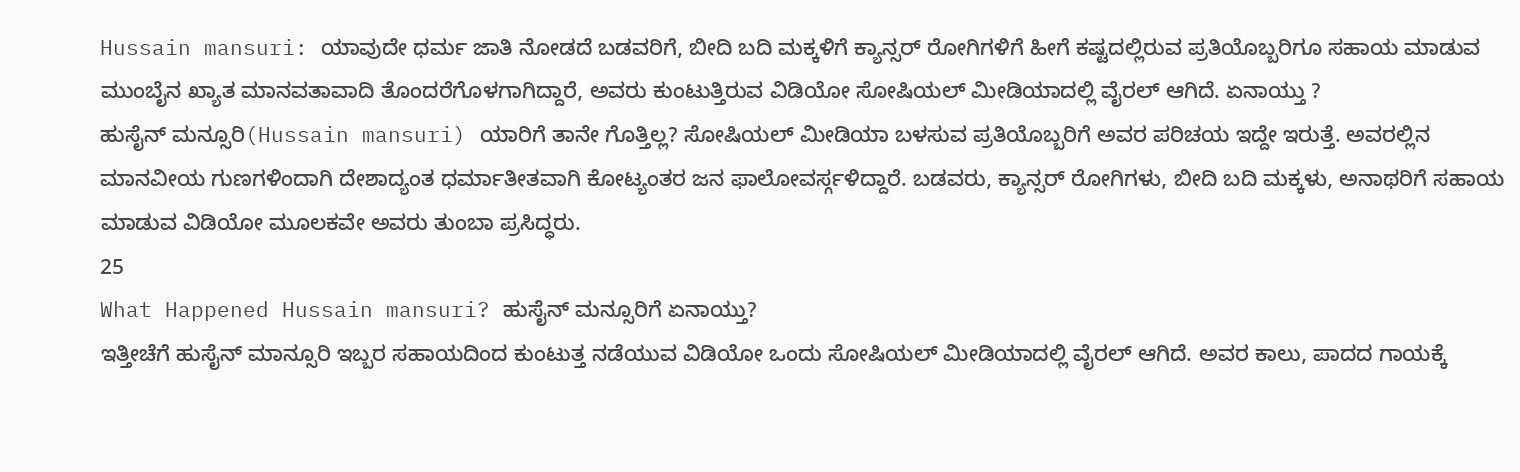Hussain mansuri: ಯಾವುದೇ ಧರ್ಮ ಜಾತಿ ನೋಡದೆ ಬಡವರಿಗೆ, ಬೀದಿ ಬದಿ ಮಕ್ಕಳಿಗೆ ಕ್ಯಾನ್ಸರ್ ರೋಗಿಗಳಿಗೆ ಹೀಗೆ ಕಷ್ಟದಲ್ಲಿರುವ ಪ್ರತಿಯೊಬ್ಬರಿಗೂ ಸಹಾಯ ಮಾಡುವ ಮುಂಬೈನ ಖ್ಯಾತ ಮಾನವತಾವಾದಿ ತೊಂದರೆಗೊಳಗಾಗಿದ್ದಾರೆ, ಅವರು ಕುಂಟುತ್ತಿರುವ ವಿಡಿಯೋ ಸೋಷಿಯಲ್ ಮೀಡಿಯಾದಲ್ಲಿ ವೈರಲ್ ಆಗಿದೆ. ಏನಾಯ್ತು ?
ಹುಸೈನ್ ಮನ್ಸೂರಿ(Hussain mansuri) ಯಾರಿಗೆ ತಾನೇ ಗೊತ್ತಿಲ್ಲ? ಸೋಷಿಯಲ್ ಮೀಡಿಯಾ ಬಳಸುವ ಪ್ರತಿಯೊಬ್ಬರಿಗೆ ಅವರ ಪರಿಚಯ ಇದ್ದೇ ಇರುತ್ತೆ. ಅವರಲ್ಲಿನ ಮಾನವೀಯ ಗುಣಗಳಿಂದಾಗಿ ದೇಶಾದ್ಯಂತ ಧರ್ಮಾತೀತವಾಗಿ ಕೋಟ್ಯಂತರ ಜನ ಫಾಲೋವರ್ಸ್ಗಳಿದ್ದಾರೆ. ಬಡವರು, ಕ್ಯಾನ್ಸರ್ ರೋಗಿಗಳು, ಬೀದಿ ಬದಿ ಮಕ್ಕಳು, ಅನಾಥರಿಗೆ ಸಹಾಯ ಮಾಡುವ ವಿಡಿಯೋ ಮೂಲಕವೇ ಅವರು ತುಂಬಾ ಪ್ರಸಿದ್ಧರು.
25
What Happened Hussain mansuri? ಹುಸೈನ್ ಮನ್ಸೂರಿಗೆ ಏನಾಯ್ತು?
ಇತ್ತೀಚೆಗೆ ಹುಸೈನ್ ಮಾನ್ಸೂರಿ ಇಬ್ಬರ ಸಹಾಯದಿಂದ ಕುಂಟುತ್ತ ನಡೆಯುವ ವಿಡಿಯೋ ಒಂದು ಸೋಷಿಯಲ್ ಮೀಡಿಯಾದಲ್ಲಿ ವೈರಲ್ ಆಗಿದೆ. ಅವರ ಕಾಲು, ಪಾದದ ಗಾಯಕ್ಕೆ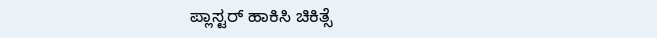ಪ್ಲಾಸ್ಟರ್ ಹಾಕಿಸಿ ಚಿಕಿತ್ಸೆ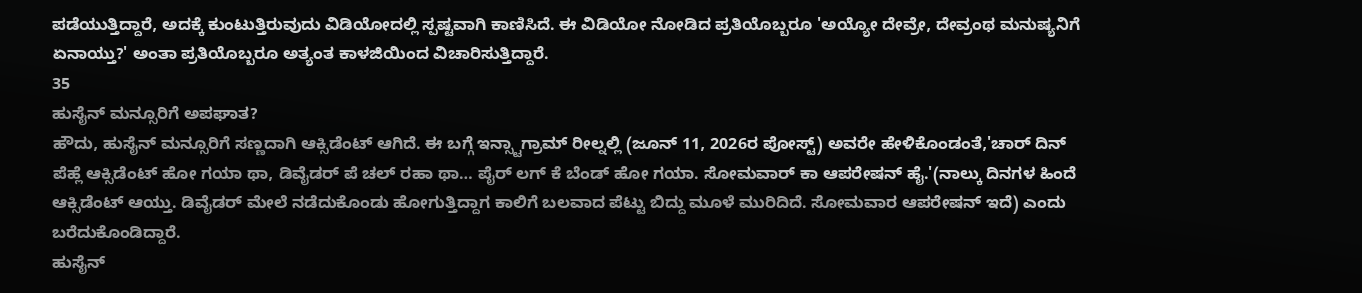ಪಡೆಯುತ್ತಿದ್ದಾರೆ, ಅದಕ್ಕೆ ಕುಂಟುತ್ತಿರುವುದು ವಿಡಿಯೋದಲ್ಲಿ ಸ್ಪಷ್ಟವಾಗಿ ಕಾಣಿಸಿದೆ. ಈ ವಿಡಿಯೋ ನೋಡಿದ ಪ್ರತಿಯೊಬ್ಬರೂ 'ಅಯ್ಯೋ ದೇವ್ರೇ, ದೇವ್ರಂಥ ಮನುಷ್ಯನಿಗೆ ಏನಾಯ್ತು?' ಅಂತಾ ಪ್ರತಿಯೊಬ್ಬರೂ ಅತ್ಯಂತ ಕಾಳಜಿಯಿಂದ ವಿಚಾರಿಸುತ್ತಿದ್ದಾರೆ.
35
ಹುಸೈನ್ ಮನ್ಸೂರಿಗೆ ಅಪಘಾತ?
ಹೌದು, ಹುಸೈನ್ ಮನ್ಸೂರಿಗೆ ಸಣ್ಣದಾಗಿ ಆಕ್ಸಿಡೆಂಟ್ ಆಗಿದೆ. ಈ ಬಗ್ಗೆ ಇನ್ಸ್ಟಾಗ್ರಾಮ್ ರೀಲ್ನಲ್ಲಿ (ಜೂನ್ 11, 2026ರ ಪೋಸ್ಟ್) ಅವರೇ ಹೇಳಿಕೊಂಡಂತೆ,'ಚಾರ್ ದಿನ್ ಪೆಹ್ಲೆ ಆಕ್ಸಿಡೆಂಟ್ ಹೋ ಗಯಾ ಥಾ, ಡಿವೈಡರ್ ಪೆ ಚಲ್ ರಹಾ ಥಾ… ಪೈರ್ ಲಗ್ ಕೆ ಬೆಂಡ್ ಹೋ ಗಯಾ. ಸೋಮವಾರ್ ಕಾ ಆಪರೇಷನ್ ಹೈ.'(ನಾಲ್ಕು ದಿನಗಳ ಹಿಂದೆ ಆಕ್ಸಿಡೆಂಟ್ ಆಯ್ತು. ಡಿವೈಡರ್ ಮೇಲೆ ನಡೆದುಕೊಂಡು ಹೋಗುತ್ತಿದ್ದಾಗ ಕಾಲಿಗೆ ಬಲವಾದ ಪೆಟ್ಟು ಬಿದ್ದು ಮೂಳೆ ಮುರಿದಿದೆ. ಸೋಮವಾರ ಆಪರೇಷನ್ ಇದೆ) ಎಂದು ಬರೆದುಕೊಂಡಿದ್ದಾರೆ.
ಹುಸೈನ್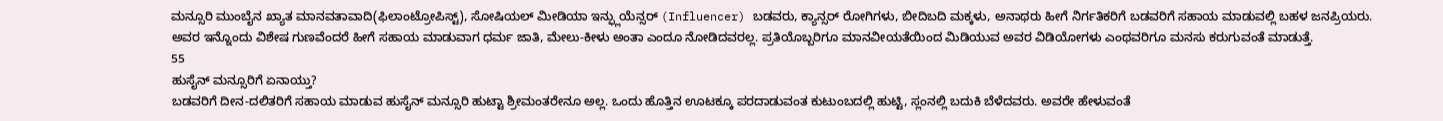ಮನ್ಸೂರಿ ಮುಂಬೈನ ಖ್ಯಾತ ಮಾನವತಾವಾದಿ(ಫಿಲಾಂಟ್ರೋಪಿಸ್ಟ್), ಸೋಷಿಯಲ್ ಮೀಡಿಯಾ ಇನ್ಫ್ಲುಯೆನ್ಸರ್ (Influencer) ಬಡವರು, ಕ್ಯಾನ್ಸರ್ ರೋಗಿಗಳು, ಬೀದಿಬದಿ ಮಕ್ಕಳು, ಅನಾಥರು ಹೀಗೆ ನಿರ್ಗತಿಕರಿಗೆ ಬಡವರಿಗೆ ಸಹಾಯ ಮಾಡುವಲ್ಲಿ ಬಹಳ ಜನಪ್ರಿಯರು. ಅವರ ಇನ್ನೊಂದು ವಿಶೇಷ ಗುಣವೆಂದರೆ ಹೀಗೆ ಸಹಾಯ ಮಾಡುವಾಗ ಧರ್ಮ ಜಾತಿ, ಮೇಲು-ಕೀಳು ಅಂತಾ ಎಂದೂ ನೋಡಿದವರಲ್ಲ. ಪ್ರತಿಯೊಬ್ಬರಿಗೂ ಮಾನವೀಯತೆಯಿಂದ ಮಿಡಿಯುವ ಅವರ ವಿಡಿಯೋಗಳು ಎಂಥವರಿಗೂ ಮನಸು ಕರುಗುವಂತೆ ಮಾಡುತ್ತೆ.
55
ಹುಸೈನ್ ಮನ್ಸೂರಿಗೆ ಏನಾಯ್ತು?
ಬಡವರಿಗೆ ದೀನ-ದಲಿತರಿಗೆ ಸಹಾಯ ಮಾಡುವ ಹುಸೈನ್ ಮನ್ಸೂರಿ ಹುಟ್ಟಾ ಶ್ರೀಮಂತರೇನೂ ಅಲ್ಲ. ಒಂದು ಹೊತ್ತಿನ ಊಟಕ್ಕೂ ಪರದಾಡುವಂತ ಕುಟುಂಬದಲ್ಲಿ ಹುಟ್ಟಿ, ಸ್ಲಂನಲ್ಲಿ ಬದುಕಿ ಬೆಳೆದವರು. ಅವರೇ ಹೇಳುವಂತೆ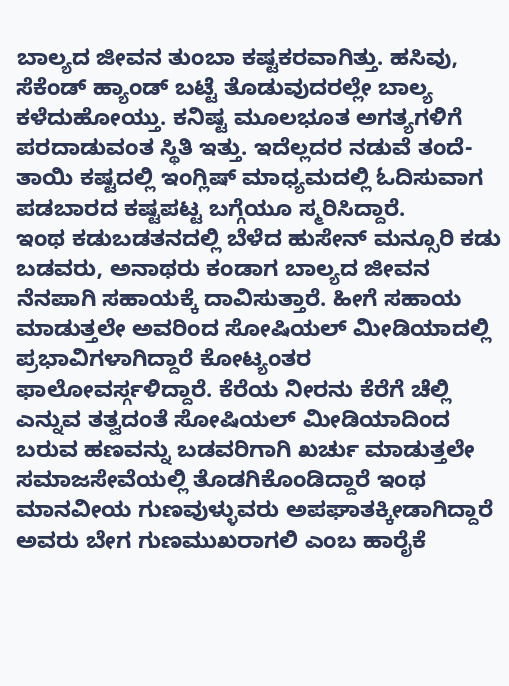ಬಾಲ್ಯದ ಜೀವನ ತುಂಬಾ ಕಷ್ಟಕರವಾಗಿತ್ತು. ಹಸಿವು, ಸೆಕೆಂಡ್ ಹ್ಯಾಂಡ್ ಬಟ್ಟೆ ತೊಡುವುದರಲ್ಲೇ ಬಾಲ್ಯ ಕಳೆದುಹೋಯ್ತು. ಕನಿಷ್ಟ ಮೂಲಭೂತ ಅಗತ್ಯಗಳಿಗೆ ಪರದಾಡುವಂತ ಸ್ಥಿತಿ ಇತ್ತು. ಇದೆಲ್ಲದರ ನಡುವೆ ತಂದೆ-ತಾಯಿ ಕಷ್ಟದಲ್ಲಿ ಇಂಗ್ಲಿಷ್ ಮಾಧ್ಯಮದಲ್ಲಿ ಓದಿಸುವಾಗ ಪಡಬಾರದ ಕಷ್ಟಪಟ್ಟ ಬಗ್ಗೆಯೂ ಸ್ಮರಿಸಿದ್ದಾರೆ.
ಇಂಥ ಕಡುಬಡತನದಲ್ಲಿ ಬೆಳೆದ ಹುಸೇನ್ ಮನ್ಸೂರಿ ಕಡು ಬಡವರು, ಅನಾಥರು ಕಂಡಾಗ ಬಾಲ್ಯದ ಜೀವನ ನೆನಪಾಗಿ ಸಹಾಯಕ್ಕೆ ದಾವಿಸುತ್ತಾರೆ. ಹೀಗೆ ಸಹಾಯ ಮಾಡುತ್ತಲೇ ಅವರಿಂದ ಸೋಷಿಯಲ್ ಮೀಡಿಯಾದಲ್ಲಿ ಪ್ರಭಾವಿಗಳಾಗಿದ್ದಾರೆ ಕೋಟ್ಯಂತರ ಫಾಲೋವರ್ಸ್ಗಳಿದ್ದಾರೆ. ಕೆರೆಯ ನೀರನು ಕೆರೆಗೆ ಚೆಲ್ಲಿ ಎನ್ನುವ ತತ್ವದಂತೆ ಸೋಷಿಯಲ್ ಮೀಡಿಯಾದಿಂದ ಬರುವ ಹಣವನ್ನು ಬಡವರಿಗಾಗಿ ಖರ್ಚು ಮಾಡುತ್ತಲೇ ಸಮಾಜಸೇವೆಯಲ್ಲಿ ತೊಡಗಿಕೊಂಡಿದ್ದಾರೆ ಇಂಥ ಮಾನವೀಯ ಗುಣವುಳ್ಳುವರು ಅಪಘಾತಕ್ಕೀಡಾಗಿದ್ದಾರೆ ಅವರು ಬೇಗ ಗುಣಮುಖರಾಗಲಿ ಎಂಬ ಹಾರೈಕೆ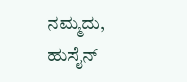ನಮ್ಮದು, ಹುಸೈನ್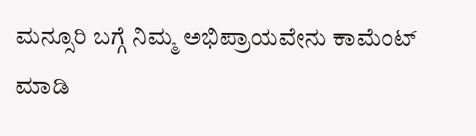ಮನ್ಸೂರಿ ಬಗ್ಗೆ ನಿಮ್ಮ ಅಭಿಪ್ರಾಯವೇನು ಕಾಮೆಂಟ್ ಮಾಡಿ